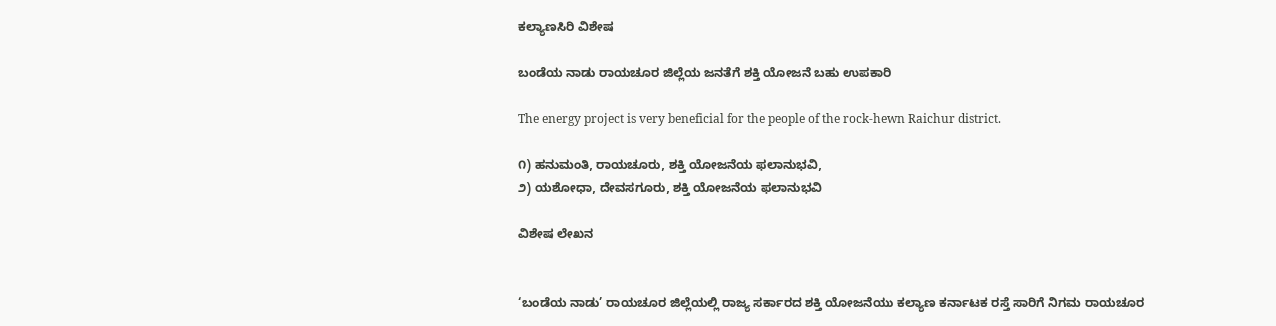ಕಲ್ಯಾಣಸಿರಿ ವಿಶೇಷ

ಬಂಡೆಯ ನಾಡು ರಾಯಚೂರ ಜಿಲ್ಲೆಯ ಜನತೆಗೆ ಶಕ್ತಿ ಯೋಜನೆ ಬಹು ಉಪಕಾರಿ

The energy project is very beneficial for the people of the rock-hewn Raichur district.

೧) ಹನುಮಂತಿ, ರಾಯಚೂರು, ಶಕ್ತಿ ಯೋಜನೆಯ ಫಲಾನುಭವಿ,
೨) ಯಶೋಧಾ, ದೇವಸಗೂರು, ಶಕ್ತಿ ಯೋಜನೆಯ ಫಲಾನುಭವಿ

ವಿಶೇಷ ಲೇಖನ


‘ಬಂಡೆಯ ನಾಡು’ ರಾಯಚೂರ ಜಿಲ್ಲೆಯಲ್ಲಿ ರಾಜ್ಯ ಸರ್ಕಾರದ ಶಕ್ತಿ ಯೋಜನೆಯು ಕಲ್ಯಾಣ ಕರ್ನಾಟಕ ರಸ್ತೆ ಸಾರಿಗೆ ನಿಗಮ ರಾಯಚೂರ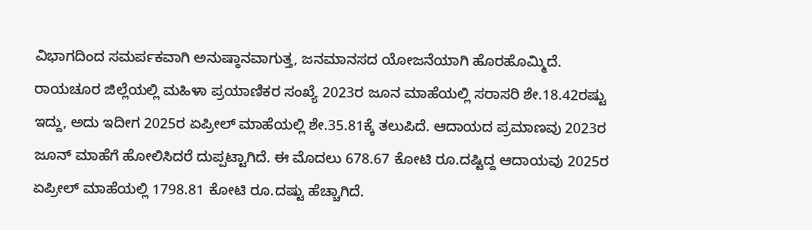ವಿಭಾಗದಿಂದ ಸಮರ್ಪಕವಾಗಿ ಅನುಷ್ಠಾನವಾಗುತ್ತ, ಜನಮಾನಸದ ಯೋಜನೆಯಾಗಿ ಹೊರಹೊಮ್ಮಿದೆ.
ರಾಯಚೂರ ಜಿಲ್ಲೆಯಲ್ಲಿ ಮಹಿಳಾ ಪ್ರಯಾಣಿಕರ ಸಂಖ್ಯೆ 2023ರ ಜೂನ ಮಾಹೆಯಲ್ಲಿ ಸರಾಸರಿ ಶೇ.18.42ರಷ್ಟು ಇದ್ದು, ಅದು ಇದೀಗ 2025ರ ಏಪ್ರೀಲ್ ಮಾಹೆಯಲ್ಲಿ ಶೇ.35.81ಕ್ಕೆ ತಲುಪಿದೆ. ಆದಾಯದ ಪ್ರಮಾಣವು 2023ರ ಜೂನ್ ಮಾಹೆಗೆ ಹೋಲಿಸಿದರೆ ದುಪ್ಪಟ್ಟಾಗಿದೆ. ಈ ಮೊದಲು 678.67 ಕೋಟಿ ರೂ.ದಷ್ಟಿದ್ದ ಆದಾಯವು 2025ರ ಏಪ್ರೀಲ್ ಮಾಹೆಯಲ್ಲಿ 1798.81 ಕೋಟಿ ರೂ.ದಷ್ಟು ಹೆಚ್ಚಾಗಿದೆ.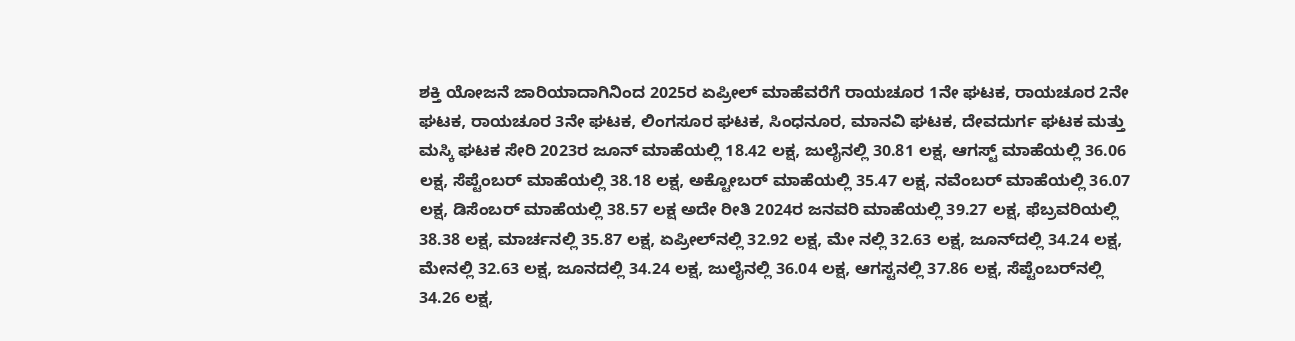ಶಕ್ತಿ ಯೋಜನೆ ಜಾರಿಯಾದಾಗಿನಿಂದ 2025ರ ಏಪ್ರೀಲ್ ಮಾಹೆವರೆಗೆ ರಾಯಚೂರ 1ನೇ ಘಟಕ, ರಾಯಚೂರ 2ನೇ ಘಟಕ, ರಾಯಚೂರ 3ನೇ ಘಟಕ, ಲಿಂಗಸೂರ ಘಟಕ, ಸಿಂಧನೂರ, ಮಾನವಿ ಘಟಕ, ದೇವದುರ್ಗ ಘಟಕ ಮತ್ತು ಮಸ್ಕಿ ಘಟಕ ಸೇರಿ 2023ರ ಜೂನ್ ಮಾಹೆಯಲ್ಲಿ 18.42 ಲಕ್ಷ, ಜುಲೈನಲ್ಲಿ 30.81 ಲಕ್ಷ, ಆಗಸ್ಟ್ ಮಾಹೆಯಲ್ಲಿ 36.06 ಲಕ್ಷ, ಸೆಪ್ಟೆಂಬರ್ ಮಾಹೆಯಲ್ಲಿ 38.18 ಲಕ್ಷ, ಅಕ್ಟೋಬರ್ ಮಾಹೆಯಲ್ಲಿ 35.47 ಲಕ್ಷ, ನವೆಂಬರ್ ಮಾಹೆಯಲ್ಲಿ 36.07 ಲಕ್ಷ, ಡಿಸೆಂಬರ್ ಮಾಹೆಯಲ್ಲಿ 38.57 ಲಕ್ಷ ಅದೇ ರೀತಿ 2024ರ ಜನವರಿ ಮಾಹೆಯಲ್ಲಿ 39.27 ಲಕ್ಷ, ಫೆಬ್ರವರಿಯಲ್ಲಿ 38.38 ಲಕ್ಷ, ಮಾರ್ಚನಲ್ಲಿ 35.87 ಲಕ್ಷ, ಏಪ್ರೀಲ್‌ನಲ್ಲಿ 32.92 ಲಕ್ಷ, ಮೇ ನಲ್ಲಿ 32.63 ಲಕ್ಷ, ಜೂನ್‌ದಲ್ಲಿ 34.24 ಲಕ್ಷ, ಮೇನಲ್ಲಿ 32.63 ಲಕ್ಷ, ಜೂನದಲ್ಲಿ 34.24 ಲಕ್ಷ, ಜುಲೈನಲ್ಲಿ 36.04 ಲಕ್ಷ, ಆಗಸ್ಟನಲ್ಲಿ 37.86 ಲಕ್ಷ, ಸೆಪ್ಟೆಂಬರ್‌ನಲ್ಲಿ 34.26 ಲಕ್ಷ,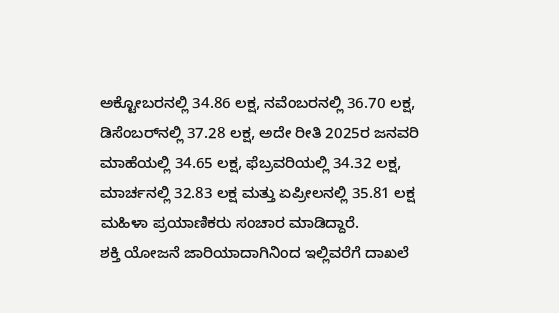ಅಕ್ಟೋಬರನಲ್ಲಿ 34.86 ಲಕ್ಷ, ನವೆಂಬರನಲ್ಲಿ 36.70 ಲಕ್ಷ, ಡಿಸೆಂಬರ್‌ನಲ್ಲಿ 37.28 ಲಕ್ಷ, ಅದೇ ರೀತಿ 2025ರ ಜನವರಿ ಮಾಹೆಯಲ್ಲಿ 34.65 ಲಕ್ಷ, ಫೆಬ್ರವರಿಯಲ್ಲಿ 34.32 ಲಕ್ಷ, ಮಾರ್ಚನಲ್ಲಿ 32.83 ಲಕ್ಷ ಮತ್ತು ಏಪ್ರೀಲನಲ್ಲಿ 35.81 ಲಕ್ಷ ಮಹಿಳಾ ಪ್ರಯಾಣಿಕರು ಸಂಚಾರ ಮಾಡಿದ್ದಾರೆ.
ಶಕ್ತಿ ಯೋಜನೆ ಜಾರಿಯಾದಾಗಿನಿಂದ ಇಲ್ಲಿವರೆಗೆ ದಾಖಲೆ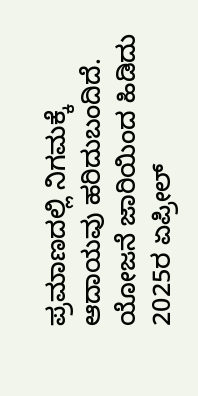ಪ್ರಮಾಣದಲ್ಲಿ ನಿಗಮಕ್ಕೆ ಆದಾಯವು ಹರಿದುಬಂದಿದೆ. ಯೋಜನೆ ಜಾರಿಯಿಂದ ಹಿಡಿದು 2025ರ ಏಪ್ರೀಲ್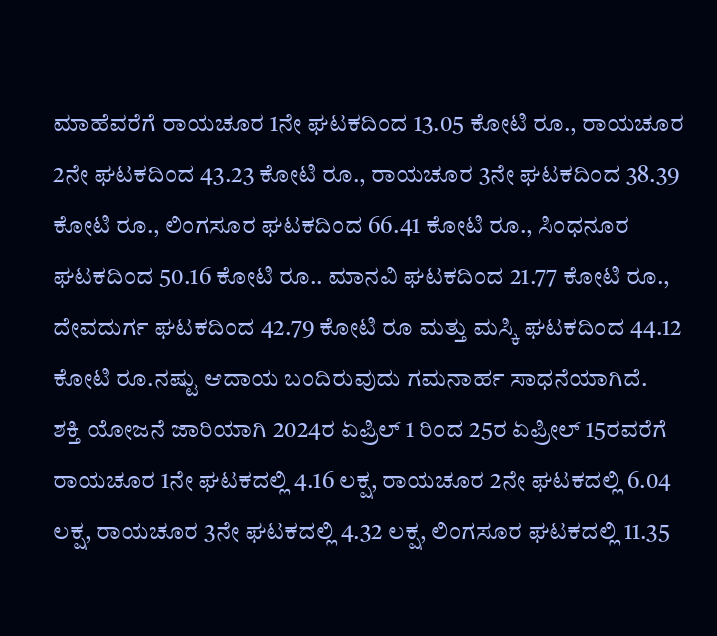ಮಾಹೆವರೆಗೆ ರಾಯಚೂರ 1ನೇ ಘಟಕದಿಂದ 13.05 ಕೋಟಿ ರೂ., ರಾಯಚೂರ 2ನೇ ಘಟಕದಿಂದ 43.23 ಕೋಟಿ ರೂ., ರಾಯಚೂರ 3ನೇ ಘಟಕದಿಂದ 38.39 ಕೋಟಿ ರೂ., ಲಿಂಗಸೂರ ಘಟಕದಿಂದ 66.41 ಕೋಟಿ ರೂ., ಸಿಂಧನೂರ ಘಟಕದಿಂದ 50.16 ಕೋಟಿ ರೂ.. ಮಾನವಿ ಘಟಕದಿಂದ 21.77 ಕೋಟಿ ರೂ., ದೇವದುರ್ಗ ಘಟಕದಿಂದ 42.79 ಕೋಟಿ ರೂ ಮತ್ತು ಮಸ್ಕಿ ಘಟಕದಿಂದ 44.12 ಕೋಟಿ ರೂ.ನಷ್ಟು ಆದಾಯ ಬಂದಿರುವುದು ಗಮನಾರ್ಹ ಸಾಧನೆಯಾಗಿದೆ.
ಶಕ್ತಿ ಯೋಜನೆ ಜಾರಿಯಾಗಿ 2024ರ ಏಪ್ರಿಲ್ 1 ರಿಂದ 25ರ ಏಪ್ರೀಲ್ 15ರವರೆಗೆ ರಾಯಚೂರ 1ನೇ ಘಟಕದಲ್ಲಿ 4.16 ಲಕ್ಷ, ರಾಯಚೂರ 2ನೇ ಘಟಕದಲ್ಲಿ 6.04 ಲಕ್ಷ, ರಾಯಚೂರ 3ನೇ ಘಟಕದಲ್ಲಿ 4.32 ಲಕ್ಷ, ಲಿಂಗಸೂರ ಘಟಕದಲ್ಲಿ 11.35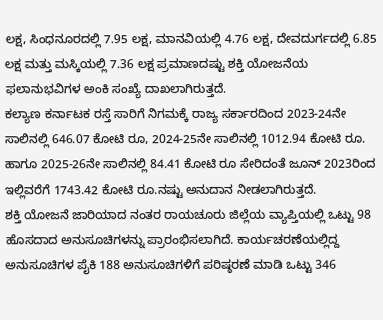ಲಕ್ಷ, ಸಿಂಧನೂರದಲ್ಲಿ 7.95 ಲಕ್ಷ, ಮಾನವಿಯಲ್ಲಿ 4.76 ಲಕ್ಷ, ದೇವದುರ್ಗದಲ್ಲಿ 6.85 ಲಕ್ಷ ಮತ್ತು ಮಸ್ಕಿಯಲ್ಲಿ 7.36 ಲಕ್ಷ ಪ್ರಮಾಣದಷ್ಟು ಶಕ್ತಿ ಯೋಜನೆಯ ಫಲಾನುಭವಿಗಳ ಅಂಕಿ ಸಂಖ್ಯೆ ದಾಖಲಾಗಿರುತ್ತದೆ.
ಕಲ್ಯಾಣ ಕರ್ನಾಟಕ ರಸ್ತೆ ಸಾರಿಗೆ ನಿಗಮಕ್ಕೆ ರಾಜ್ಯ ಸರ್ಕಾರದಿಂದ 2023-24ನೇ ಸಾಲಿನಲ್ಲಿ 646.07 ಕೋಟಿ ರೂ, 2024-25ನೇ ಸಾಲಿನಲ್ಲಿ 1012.94 ಕೋಟಿ ರೂ. ಹಾಗೂ 2025-26ನೇ ಸಾಲಿನಲ್ಲಿ 84.41 ಕೋಟಿ ರೂ ಸೇರಿದಂತೆ ಜೂನ್ 2023ರಿಂದ ಇಲ್ಲಿವರೆಗೆ 1743.42 ಕೋಟಿ ರೂ.ನಷ್ಟು ಅನುದಾನ ನೀಡಲಾಗಿರುತ್ತದೆ.
ಶಕ್ತಿ ಯೋಜನೆ ಜಾರಿಯಾದ ನಂತರ ರಾಯಚೂರು ಜಿಲ್ಲೆಯ ವ್ಯಾಪ್ತಿಯಲ್ಲಿ ಒಟ್ಟು 98 ಹೊಸದಾದ ಅನುಸೂಚಿಗಳನ್ನು ಪ್ರಾರಂಭಿಸಲಾಗಿದೆ. ಕಾರ್ಯಚರಣೆಯಲ್ಲಿದ್ದ ಅನುಸೂಚಿಗಳ ಪೈಕಿ 188 ಅನುಸೂಚಿಗಳಿಗೆ ಪರಿಷ್ಠರಣೆ ಮಾಡಿ ಒಟ್ಟು 346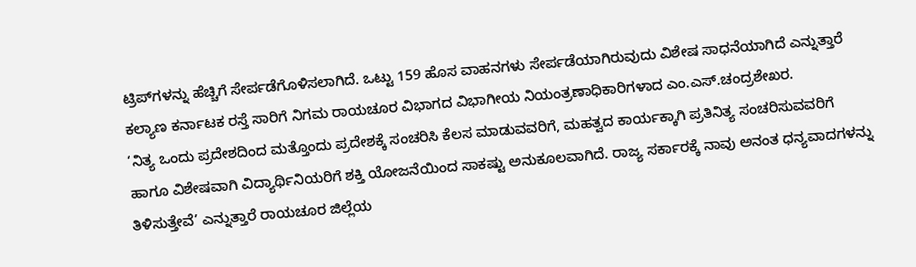ಟ್ರಿಪ್‌ಗಳನ್ನು ಹೆಚ್ಚಿಗೆ ಸೇರ್ಪಡೆಗೊಳಿಸಲಾಗಿದೆ. ಒಟ್ಟು 159 ಹೊಸ ವಾಹನಗಳು ಸೇರ್ಪಡೆಯಾಗಿರುವುದು ವಿಶೇಷ ಸಾಧನೆಯಾಗಿದೆ ಎನ್ನುತ್ತಾರೆ ಕಲ್ಯಾಣ ಕರ್ನಾಟಕ ರಸ್ತೆ ಸಾರಿಗೆ ನಿಗಮ ರಾಯಚೂರ ವಿಭಾಗದ ವಿಭಾಗೀಯ ನಿಯಂತ್ರಣಾಧಿಕಾರಿಗಳಾದ ಎಂ.ಎಸ್.ಚಂದ್ರಶೇಖರ.
‘ನಿತ್ಯ ಒಂದು ಪ್ರದೇಶದಿಂದ ಮತ್ತೊಂದು ಪ್ರದೇಶಕ್ಕೆ ಸಂಚರಿಸಿ ಕೆಲಸ ಮಾಡುವವರಿಗೆ, ಮಹತ್ವದ ಕಾರ್ಯಕ್ಕಾಗಿ ಪ್ರತಿನಿತ್ಯ ಸಂಚರಿಸುವವರಿಗೆ ಹಾಗೂ ವಿಶೇಷವಾಗಿ ವಿದ್ಯಾರ್ಥಿನಿಯರಿಗೆ ಶಕ್ತಿ ಯೋಜನೆಯಿಂದ ಸಾಕಷ್ಟು ಅನುಕೂಲವಾಗಿದೆ. ರಾಜ್ಯ ಸರ್ಕಾರಕ್ಕೆ ನಾವು ಅನಂತ ಧನ್ಯವಾದಗಳನ್ನು ತಿಳಿಸುತ್ತೇವೆ’ ಎನ್ನುತ್ತಾರೆ ರಾಯಚೂರ ಜಿಲ್ಲೆಯ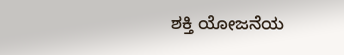ಶಕ್ತಿ ಯೋಜನೆಯ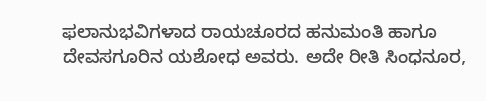ಫಲಾನುಭವಿಗಳಾದ ರಾಯಚೂರದ ಹನುಮಂತಿ ಹಾಗೂ ದೇವಸಗೂರಿನ ಯಶೋಧ ಅವರು. ಅದೇ ರೀತಿ ಸಿಂಧನೂರ,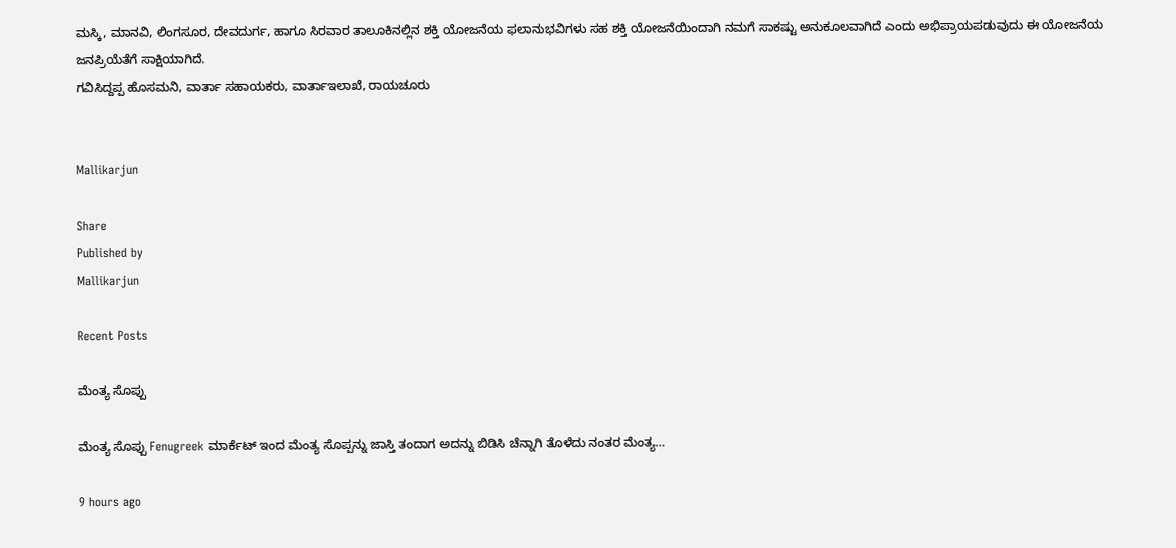ಮಸ್ಕಿ, ಮಾನವಿ, ಲಿಂಗಸೂರ, ದೇವದುರ್ಗ, ಹಾಗೂ ಸಿರವಾರ ತಾಲೂಕಿನಲ್ಲಿನ ಶಕ್ತಿ ಯೋಜನೆಯ ಫಲಾನುಭವಿಗಳು ಸಹ ಶಕ್ತಿ ಯೋಜನೆಯಿಂದಾಗಿ ನಮಗೆ ಸಾಕಷ್ಟು ಅನುಕೂಲವಾಗಿದೆ ಎಂದು ಅಭಿಪ್ರಾಯಪಡುವುದು ಈ ಯೋಜನೆಯ ಜನಪ್ರಿಯೆತೆಗೆ ಸಾಕ್ಷಿಯಾಗಿದೆ.
ಗವಿಸಿದ್ದಪ್ಪ ಹೊಸಮನಿ, ವಾರ್ತಾ ಸಹಾಯಕರು, ವಾರ್ತಾಇಲಾಖೆ, ರಾಯಚೂರು


Mallikarjun

Share
Published by
Mallikarjun

Recent Posts

ಮೆಂತ್ಯ ಸೊಪ್ಪು

ಮೆಂತ್ಯ ಸೊಪ್ಪು Fenugreek ಮಾರ್ಕೆಟ್ ಇಂದ ಮೆಂತ್ಯ ಸೊಪ್ಪನ್ನು ಜಾಸ್ತಿ ತಂದಾಗ ಅದನ್ನು ಬಿಡಿಸಿ ಚೆನ್ನಾಗಿ ತೊಳೆದು ನಂತರ ಮೆಂತ್ಯ…

9 hours ago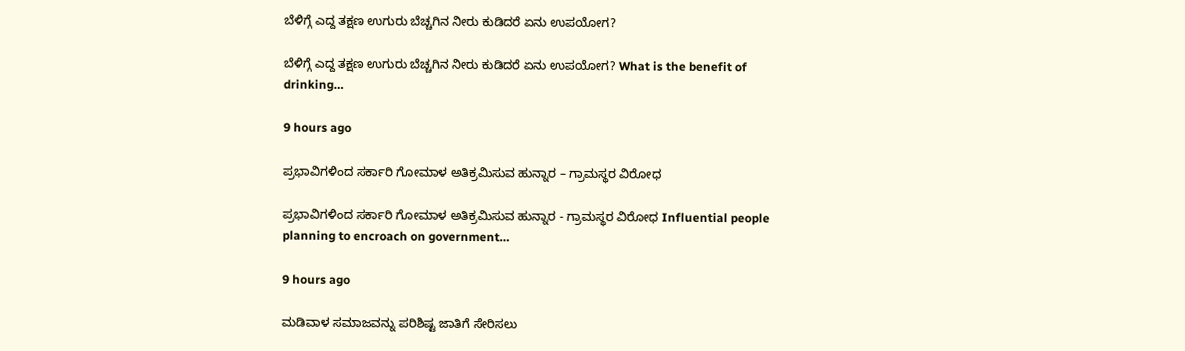ಬೆಳಿಗ್ಗೆ ಎದ್ದ ತಕ್ಷಣ ಉಗುರು ಬೆಚ್ಚಗಿನ ನೀರು ಕುಡಿದರೆ ಏನು ಉಪಯೋಗ?

ಬೆಳಿಗ್ಗೆ ಎದ್ದ ತಕ್ಷಣ ಉಗುರು ಬೆಚ್ಚಗಿನ ನೀರು ಕುಡಿದರೆ ಏನು ಉಪಯೋಗ? What is the benefit of drinking…

9 hours ago

ಪ್ರಭಾವಿಗಳಿಂದ ಸರ್ಕಾರಿ ಗೋಮಾಳ ಅತಿಕ್ರಮಿಸುವ ಹುನ್ನಾರ – ಗ್ರಾಮಸ್ಥರ ವಿರೋಧ

ಪ್ರಭಾವಿಗಳಿಂದ ಸರ್ಕಾರಿ ಗೋಮಾಳ ಅತಿಕ್ರಮಿಸುವ ಹುನ್ನಾರ - ಗ್ರಾಮಸ್ಥರ ವಿರೋಧ Influential people planning to encroach on government…

9 hours ago

ಮಡಿವಾಳ ಸಮಾಜವನ್ನು ಪರಿಶಿಷ್ಟ ಜಾತಿಗೆ ಸೇರಿಸಲು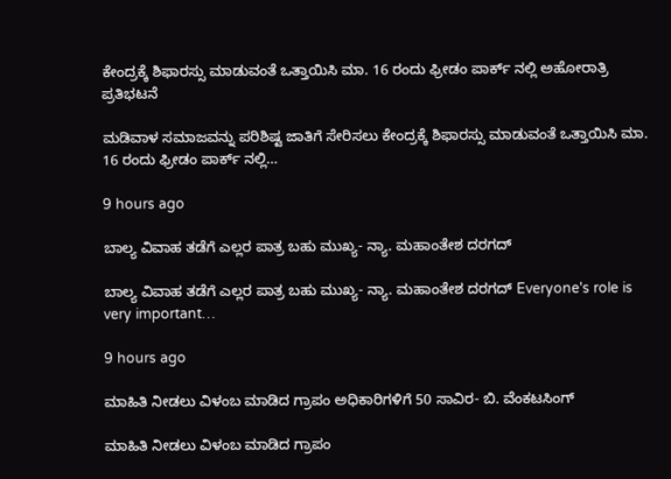ಕೇಂದ್ರಕ್ಕೆ ಶಿಫಾರಸ್ಸು ಮಾಡುವಂತೆ ಒತ್ತಾಯಿಸಿ ಮಾ. 16 ರಂದು ಫ್ರೀಡಂ ಪಾರ್ಕ್‌ ನಲ್ಲಿ ಅಹೋರಾತ್ರಿ ಪ್ರತಿಭಟನೆ

ಮಡಿವಾಳ ಸಮಾಜವನ್ನು ಪರಿಶಿಷ್ಟ ಜಾತಿಗೆ ಸೇರಿಸಲು ಕೇಂದ್ರಕ್ಕೆ ಶಿಫಾರಸ್ಸು ಮಾಡುವಂತೆ ಒತ್ತಾಯಿಸಿ ಮಾ. 16 ರಂದು ಫ್ರೀಡಂ ಪಾರ್ಕ್‌ ನಲ್ಲಿ…

9 hours ago

ಬಾಲ್ಯ ವಿವಾಹ ತಡೆಗೆ ಎಲ್ಲರ ಪಾತ್ರ ಬಹು ಮುಖ್ಯ- ನ್ಯಾ. ಮಹಾಂತೇಶ ದರಗದ್

ಬಾಲ್ಯ ವಿವಾಹ ತಡೆಗೆ ಎಲ್ಲರ ಪಾತ್ರ ಬಹು ಮುಖ್ಯ- ನ್ಯಾ. ಮಹಾಂತೇಶ ದರಗದ್ Everyone's role is very important…

9 hours ago

ಮಾಹಿತಿ ನೀಡಲು ವಿಳಂಬ ಮಾಡಿದ ಗ್ರಾಪಂ ಅಧಿಕಾರಿಗಳಿಗೆ 50 ಸಾವಿರ- ಬಿ. ವೆಂಕಟಸಿಂಗ್

ಮಾಹಿತಿ ನೀಡಲು ವಿಳಂಬ ಮಾಡಿದ ಗ್ರಾಪಂ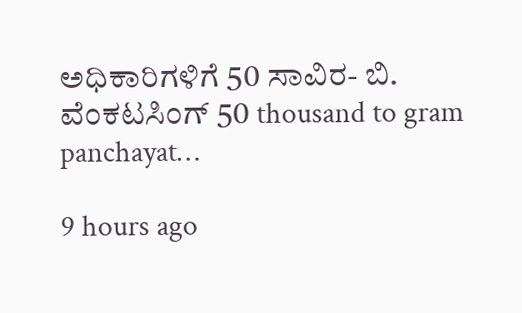ಅಧಿಕಾರಿಗಳಿಗೆ 50 ಸಾವಿರ- ಬಿ. ವೆಂಕಟಸಿಂಗ್ 50 thousand to gram panchayat…

9 hours ago